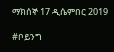ማክሰኞ 17 ዲሴምበር 2019

#ቦይንግ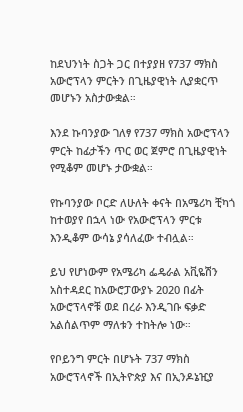ከደህንነት ስጋት ጋር በተያያዘ የ737 ማክስ አውሮፕላን ምርትን በጊዜያዊነት ሊያቋርጥ መሆኑን አስታውቋል።

እንደ ኩባንያው ገለፃ የ737 ማክስ አውሮፕላን ምርት ከፊታችን ጥር ወር ጀምሮ በጊዜያዊነት የሚቆም መሆኑ ታውቋል።

የኩባንያው ቦርድ ለሁለት ቀናት በአሜሪካ ቺካጎ ከተወያየ በኋላ ነው የአውሮፕላን ምርቱ እንዲቆም ውሳኔ ያሳለፈው ተብሏል።

ይህ የሆነውም የአሜሪካ ፌዴራል አቪዬሽን አስተዳደር ከአውሮፓውያኑ 2020 በፊት አውሮፕላኖቹ ወደ በረራ እንዲገቡ ፍቃድ አልሰልጥም ማለቱን ተከትሎ ነው።

የቦይንግ ምርት በሆኑት 737 ማክስ አውሮፕላኖች በኢትዮጵያ እና በኢንዶኔዢያ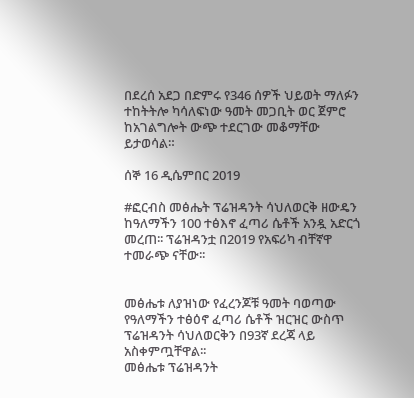በደረሰ አደጋ በድምሩ የ346 ሰዎች ህይወት ማለፉን ተከትትሎ ካሳለፍነው ዓመት መጋቢት ወር ጀምሮ ከአገልግሎት ውጭ ተደርገው መቆማቸው ይታወሳል።

ሰኞ 16 ዲሴምበር 2019

#ፎርብስ መፅሔት ፕሬዝዳንት ሳህለወርቅ ዘውዴን ከዓለማችን 100 ተፅእኖ ፈጣሪ ሴቶች አንዷ አድርጎ መረጠ፡፡ ፕሬዝዳንቷ በ2019 የአፍሪካ ብቸኛዋ ተመራጭ ናቸው፡፡


መፅሔቱ ለያዝነው የፈረንጆቹ ዓመት ባወጣው የዓለማችን ተፅዕኖ ፈጣሪ ሴቶች ዝርዝር ውስጥ ፕሬዝዳንት ሳህለወርቅን በ93ኛ ደረጃ ላይ አስቀምጧቸዋል፡፡
መፅሔቱ ፕሬዝዳንት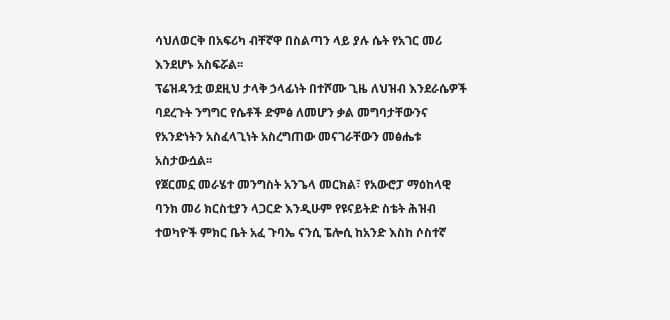ሳህለወርቅ በአፍሪካ ብቸኛዋ በስልጣን ላይ ያሉ ሴት የአገር መሪ እንደሆኑ አስፍሯል፡፡
ፕሬዝዳንቷ ወደዚህ ታላቅ ኃላፊነት በተሾሙ ጊዜ ለህዝብ እንደራሴዎች ባደረጉት ንግግር የሴቶች ድምፅ ለመሆን ቃል መግባታቸውንና የአንድነትን አስፈላጊነት አስረግጠው መናገራቸውን መፅሔቱ አስታውሷል፡፡
የጀርመኗ መራሄተ መንግስት አንጌላ መርክል፣ የአውሮፓ ማዕከላዊ ባንክ መሪ ክርስቲያን ላጋርድ እንዲሁም የዩናይትድ ስቴት ሕዝብ ተወካዮች ምክር ቤት አፈ ጉባኤ ናንሲ ፔሎሲ ከአንድ እስከ ሶስተኛ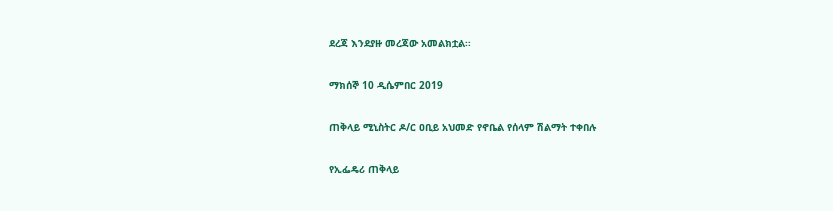ደረጃ እንደያዙ መረጃው አመልክቷል፡፡

ማክሰኞ 10 ዲሴምበር 2019

ጠቅላይ ሚኒስትር ዶ/ር ዐቢይ አህመድ የኖቤል የሰላም ሽልማት ተቀበሉ

የኢፌዴሪ ጠቅላይ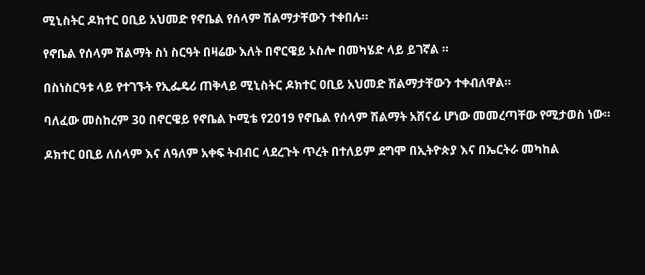ሚኒስትር ዶክተር ዐቢይ አህመድ የኖቤል የሰላም ሽልማታቸውን ተቀበሉ።

የኖቤል የሰላም ሽልማት ስነ ስርዓት በዛሬው እለት በኖርዌይ ኦስሎ በመካሄድ ላይ ይገኛል ።

በስነስርዓቱ ላይ የተገኙት የኢፌዴሪ ጠቅላይ ሚኒስትር ዶክተር ዐቢይ አህመድ ሽልማታቸውን ተቀብለዋል።

ባለፈው መስከረም 30 በኖርዌይ የኖቤል ኮሚቴ የ2019 የኖቤል የሰላም ሽልማት አሸናፊ ሆነው መመረጣቸው የሚታወስ ነው።

ዶክተር ዐቢይ ለሰላም እና ለዓለም አቀፍ ትብብር ላደረጉት ጥረት በተለይም ደግሞ በኢትዮጵያ እና በኤርትራ መካከል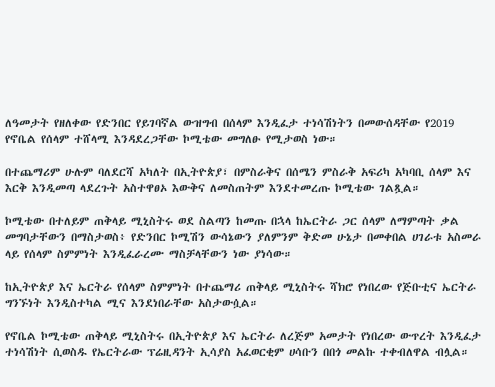ለዓመታት የዘለቀው የድንበር የይገባኛል ውዝግብ በሰላም እንዲፈታ ተነሳሽነትን በመውሰዳቸው የ2019 የኖቤል የሰላም ተሸላሚ እንዳደረጋቸው ኮሚቴው መግለፁ የሚታወስ ነው።

በተጨማሪም ሁሉም ባለደርሻ አካለት በኢትዮጵያ፣ በምስራቅና በሰሜን ምስራቅ አፍሪካ አካባቢ ሰላም እና እርቅ እንዲመጣ ላደረጉት አስተዋፀኦ እውቅና ለመስጠትም እንደተመረጡ ኮሚቴው ገልጿል።

ኮሚቴው በተለይም ጠቅላይ ሚኒስትሩ ወደ ስልጣን ከመጡ በኋላ ከኤርትራ ጋር ሰላም ለማምጣት ቃል መግባታቸውን በማስታወስ፥ የድንበር ኮሚሽን ውሳኔውን ያለምንም ቅድመ ሁኔታ በመቀበል ሀገራቱ አስመራ ላይ የሰላም ስምምነት እንዲፈራረሙ ማስቻላቸውን ነው ያነሳው።

ከኢትዮጵያ እና ኤርትራ የሰላም ስምምነት በተጨማሪ ጠቅላይ ሚኒስትሩ ሻክሮ የነበረው የጅቡቲና ኤርትራ ግንኙነት እንዲስተካል ሚና እንደነበራቸው አስታውሷል።

የኖቤል ኮሚቴው ጠቅላይ ሚኒስትሩ በኢትዮጵያ እና ኤርትራ ለረጅም አመታት የነበረው ውጥረት እንዲፈታ ተነሳሽነት ሲወስዱ የኤርትራው ፕሬዚዳንት ኢሳያስ አፈወርቂም ሀሳቡን በበጎ መልኩ ተቀብለዋል ብሏል።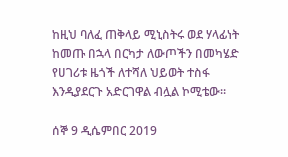ከዚህ ባለፈ ጠቅላይ ሚኒስትሩ ወደ ሃላፊነት ከመጡ በኋላ በርካታ ለውጦችን በመካሄድ የሀገሪቱ ዜጎች ለተሻለ ህይወት ተስፋ እንዲያደርጉ አድርገዋል ብሏል ኮሚቴው።

ሰኞ 9 ዲሴምበር 2019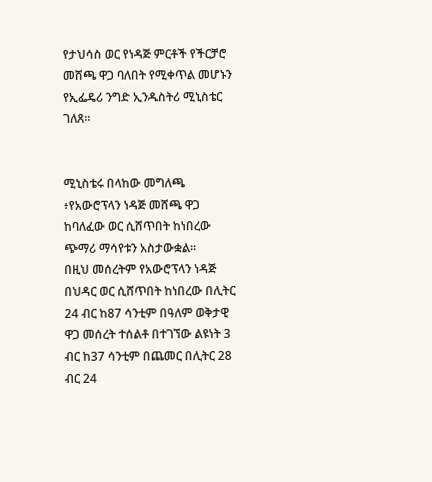የታህሳስ ወር የነዳጅ ምርቶች የችርቻሮ መሸጫ ዋጋ ባለበት የሚቀጥል መሆኑን የኢፌዴሪ ንግድ ኢንዱስትሪ ሚኒስቴር ገለጸ።


ሚኒስቴሩ በላከው መግለጫ ፥የአውሮፕላን ነዳጅ መሸጫ ዋጋ ከባለፈው ወር ሲሸጥበት ከነበረው  ጭማሪ ማሳየቱን አስታውቋል።
በዚህ መሰረትም የአውሮፕላን ነዳጅ በህዳር ወር ሲሸጥበት ከነበረው በሊትር 24 ብር ከ87 ሳንቲም በዓለም ወቅታዊ ዋጋ መሰረት ተሰልቶ በተገኘው ልዩነት 3 ብር ከ37 ሳንቲም በጨመር በሊትር 28 ብር 24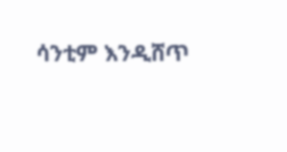ሳንቲም እንዲሸጥ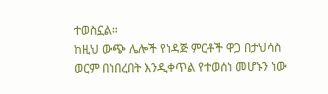ተወስኗል።
ከዚህ ውጭ ሌሎች የነዳጅ ምርቶች ዋጋ በታህሳስ ወርም በነበረበት እንዲቀጥል የተወሰነ መሆኑን ነው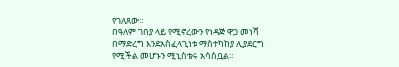የገለጸው።
በዓለም ገበያ ላይ የሚኖረውን የነዳጅ ዋጋ መነሻ በማድረግ እንደአስፈላጊነቱ ማስተካከያ ሊያደርግ የሚችል መሆኑን ሚኒስቴሩ አሳስቧል።